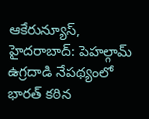ఆకేరున్యూస్, హైదరాబాద్: పెహల్గామ్ ఉగ్రదాడి నేపథ్యంలో భారత్ కఠిన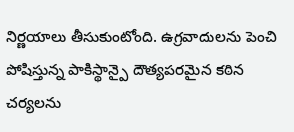నిర్ణయాలు తీసుకుంటోంది. ఉగ్రవాదులను పెంచి పోషిస్తున్న పాకిస్థాన్పై దౌత్యపరమైన కఠిన చర్యలను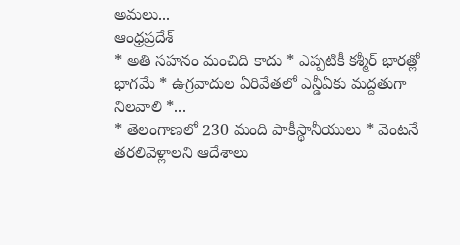అమలు...
ఆంధ్రప్రదేశ్
* అతి సహనం మంచిది కాదు * ఎప్పటికీ కశ్మీర్ భారత్లో భాగమే * ఉగ్రవాదుల ఏరివేతలో ఎన్డీఏకు మద్దతుగా నిలవాలి *...
* తెలంగాణలో 230 మంది పాకీస్థానీయులు * వెంటనే తరలివెళ్లాలని ఆదేశాలు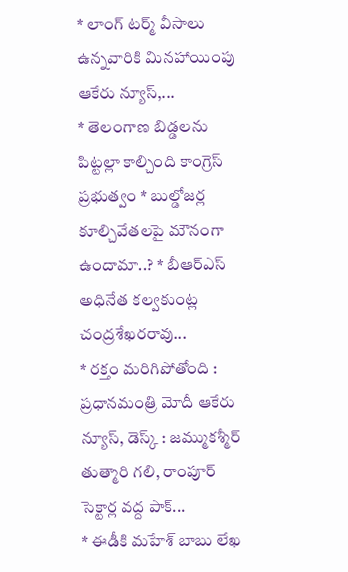* లాంగ్ టర్మ్ వీసాలు ఉన్నవారికి మినహాయింపు ఆకేరు న్యూస్,...
* తెలంగాణ బిడ్డలను పిట్టల్లా కాల్చింది కాంగ్రెస్ ప్రభుత్వం * బుల్డోజర్ల కూల్చివేతలపై మౌనంగా ఉందామా..? * బీఆర్ఎస్ అధినేత కల్వకుంట్ల చంద్రశేఖరరావు...
* రక్తం మరిగిపోతోంది : ప్రధానమంత్రి మోదీ ఆకేరు న్యూస్, డెస్క్ : జమ్ముకశ్మీర్ తుత్మారి గలి, రాంపూర్ సెక్టార్ల వద్ద పాక్...
* ఈడీకి మహేశ్ బాబు లేఖ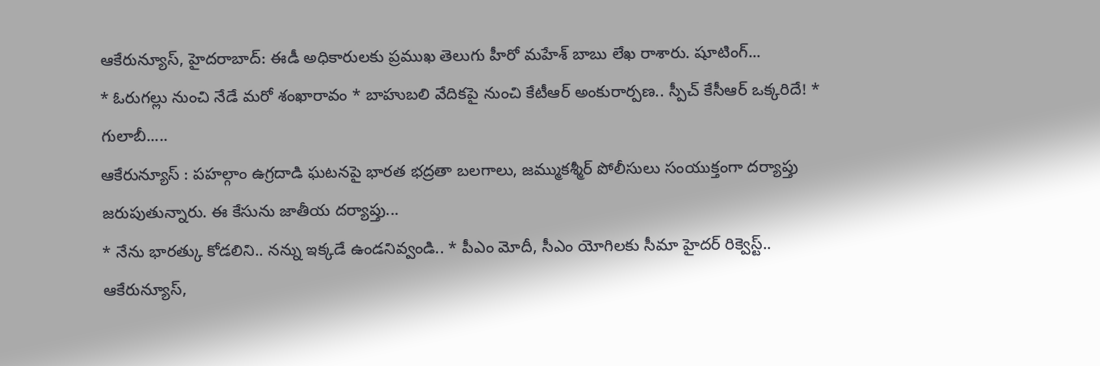ఆకేరున్యూస్, హైదరాబాద్: ఈడీ అధికారులకు ప్రముఖ తెలుగు హీరో మహేశ్ బాబు లేఖ రాశారు. షూటింగ్...
* ఓరుగల్లు నుంచి నేడే మరో శంఖారావం * బాహుబలి వేదికపై నుంచి కేటీఆర్ అంకురార్పణ.. స్పీచ్ కేసీఆర్ ఒక్కరిదే! * గులాబీ.....
ఆకేరున్యూస్ : పహల్గాం ఉగ్రదాడి ఘటనపై భారత భద్రతా బలగాలు, జమ్ముకశ్మీర్ పోలీసులు సంయుక్తంగా దర్యాప్తు జరుపుతున్నారు. ఈ కేసును జాతీయ దర్యాప్తు...
* నేను భారత్కు కోడలిని.. నన్ను ఇక్కడే ఉండనివ్వండి.. * పీఎం మోదీ, సీఎం యోగిలకు సీమా హైదర్ రిక్వెస్ట్.. ఆకేరున్యూస్,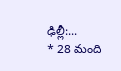ఢిల్లీ:...
* 28 మంది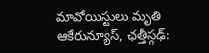మావోయిస్టులు మృతి ఆకేరున్యూస్, ఛత్తీస్గఢ్: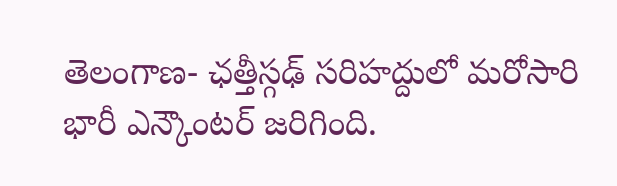తెలంగాణ- ఛత్తీస్గఢ్ సరిహద్దులో మరోసారి భారీ ఎన్కౌంటర్ జరిగింది.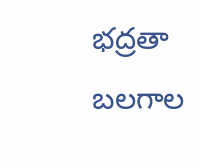భద్రతా బలగాల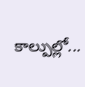కాల్పుల్లో...